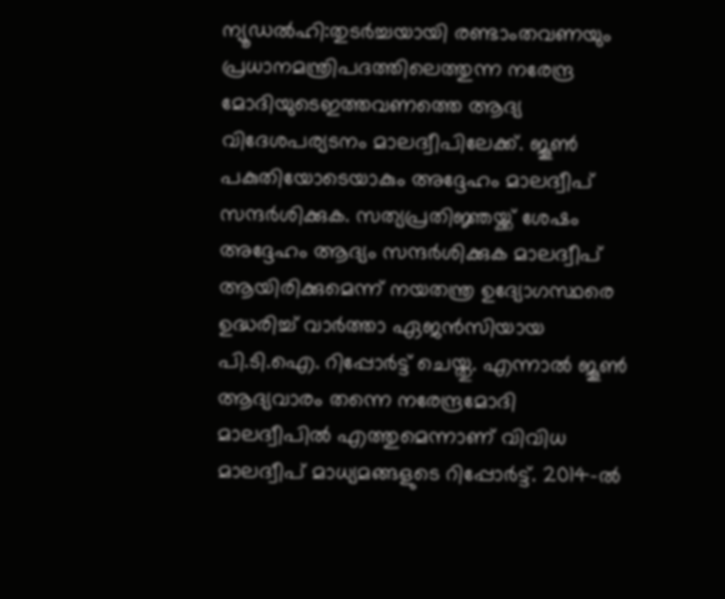ന്യൂഡൽഹി:തുടർച്ചയായി രണ്ടാംതവണയും പ്രധാനമന്ത്രിപദത്തിലെത്തുന്ന നരേന്ദ്ര മോദിയുടെഇത്തവണത്തെ ആദ്യ വിദേശപര്യടനം മാലദ്വീപിലേക്ക്. ജൂൺ പകുതിയോടെയാകും അദ്ദേഹം മാലദ്വീപ് സന്ദർശിക്കുക. സത്യപ്രതിജ്ഞയ്ക്ക് ശേഷം അദ്ദേഹം ആദ്യം സന്ദർശിക്കുക മാലദ്വീപ് ആയിരിക്കുമെന്ന് നയതന്ത്ര ഉദ്യോഗസ്ഥരെ ഉദ്ധരിച്ച് വാർത്താ ഏജൻസിയായ പി.ടി.ഐ. റിപ്പോർട്ട് ചെയ്തു. എന്നാൽ ജൂൺ ആദ്യവാരം തന്നെ നരേന്ദ്രമോദി മാലദ്വീപിൽ എത്തുമെന്നാണ് വിവിധ മാലദ്വീപ് മാധ്യമങ്ങളുടെ റിപ്പോർട്ട്. 2014-ൽ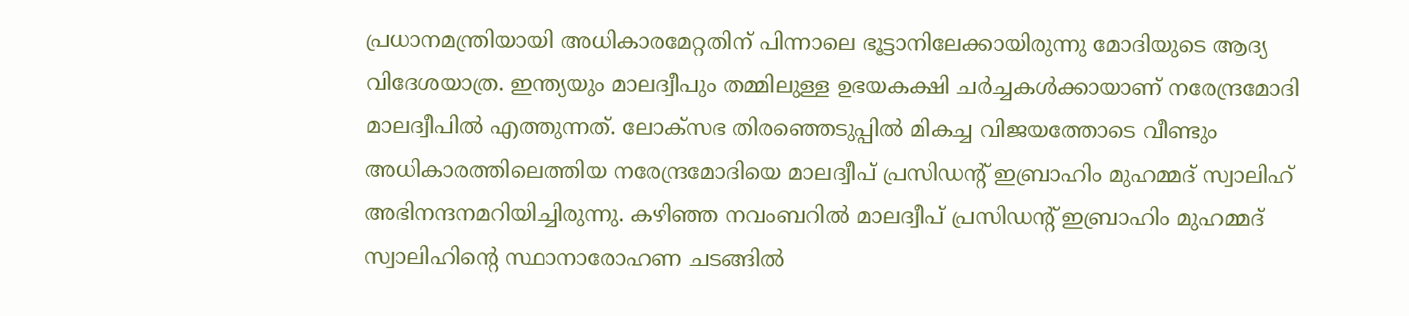പ്രധാനമന്ത്രിയായി അധികാരമേറ്റതിന് പിന്നാലെ ഭൂട്ടാനിലേക്കായിരുന്നു മോദിയുടെ ആദ്യ വിദേശയാത്ര. ഇന്ത്യയും മാലദ്വീപും തമ്മിലുള്ള ഉഭയകക്ഷി ചർച്ചകൾക്കായാണ് നരേന്ദ്രമോദി മാലദ്വീപിൽ എത്തുന്നത്. ലോക്സഭ തിരഞ്ഞെടുപ്പിൽ മികച്ച വിജയത്തോടെ വീണ്ടും അധികാരത്തിലെത്തിയ നരേന്ദ്രമോദിയെ മാലദ്വീപ് പ്രസിഡന്റ് ഇബ്രാഹിം മുഹമ്മദ് സ്വാലിഹ് അഭിനന്ദനമറിയിച്ചിരുന്നു. കഴിഞ്ഞ നവംബറിൽ മാലദ്വീപ് പ്രസിഡന്റ് ഇബ്രാഹിം മുഹമ്മദ് സ്വാലിഹിന്റെ സ്ഥാനാരോഹണ ചടങ്ങിൽ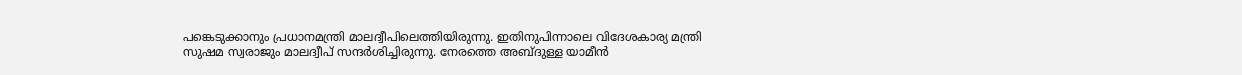പങ്കെടുക്കാനും പ്രധാനമന്ത്രി മാലദ്വീപിലെത്തിയിരുന്നു. ഇതിനുപിന്നാലെ വിദേശകാര്യ മന്ത്രി സുഷമ സ്വരാജും മാലദ്വീപ് സന്ദർശിച്ചിരുന്നു. നേരത്തെ അബ്ദുള്ള യാമീൻ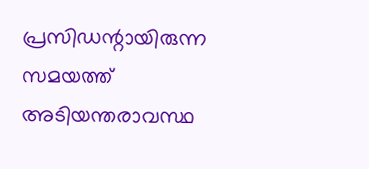പ്രസിഡന്റായിരുന്ന സമയത്ത് അടിയന്തരാവസ്ഥ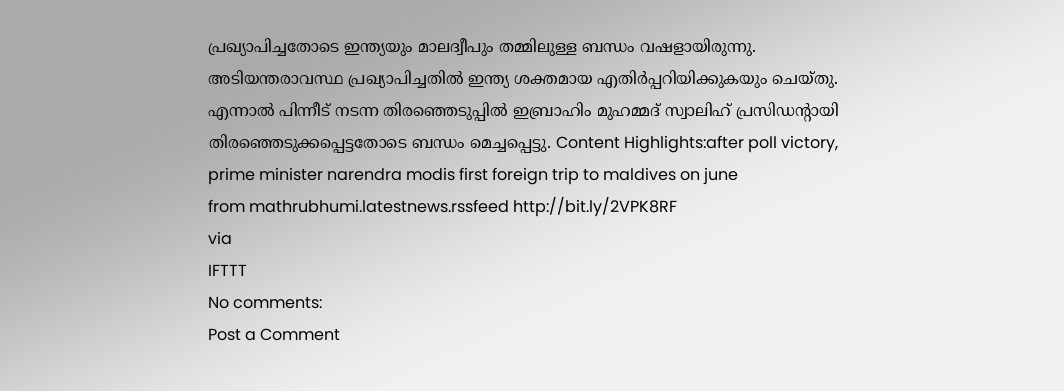പ്രഖ്യാപിച്ചതോടെ ഇന്ത്യയും മാലദ്വീപും തമ്മിലുള്ള ബന്ധം വഷളായിരുന്നു. അടിയന്തരാവസ്ഥ പ്രഖ്യാപിച്ചതിൽ ഇന്ത്യ ശക്തമായ എതിർപ്പറിയിക്കുകയും ചെയ്തു. എന്നാൽ പിന്നീട് നടന്ന തിരഞ്ഞെടുപ്പിൽ ഇബ്രാഹിം മുഹമ്മദ് സ്വാലിഹ് പ്രസിഡന്റായി തിരഞ്ഞെടുക്കപ്പെട്ടതോടെ ബന്ധം മെച്ചപ്പെട്ടു. Content Highlights:after poll victory, prime minister narendra modis first foreign trip to maldives on june
from mathrubhumi.latestnews.rssfeed http://bit.ly/2VPK8RF
via
IFTTT
No comments:
Post a Comment